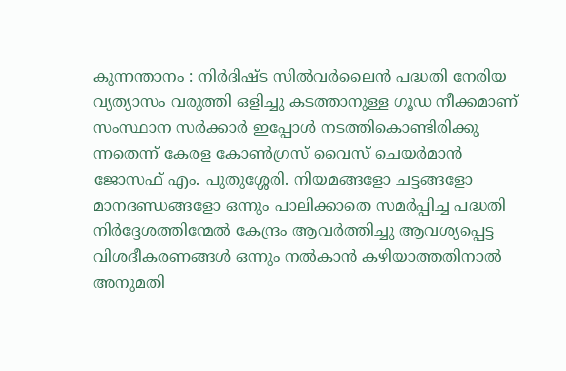കുന്നന്താനം : നിർദിഷ്ട സിൽവർലൈൻ പദ്ധതി നേരിയ വ്യത്യാസം വരുത്തി ഒളിച്ചു കടത്താനുള്ള ഗൂഡ നീക്കമാണ് സംസ്ഥാന സർക്കാർ ഇപ്പോൾ നടത്തികൊണ്ടിരിക്കു ന്നതെന്ന് കേരള കോൺഗ്രസ് വൈസ് ചെയർമാൻ ജോസഫ് എം. പുതുശ്ശേരി. നിയമങ്ങളോ ചട്ടങ്ങളോ മാനദണ്ഡങ്ങളോ ഒന്നും പാലിക്കാതെ സമർപ്പിച്ച പദ്ധതി നിർദ്ദേശത്തിന്മേൽ കേന്ദ്രം ആവർത്തിച്ചു ആവശ്യപ്പെട്ട വിശദീകരണങ്ങൾ ഒന്നും നൽകാൻ കഴിയാത്തതിനാൽ അനുമതി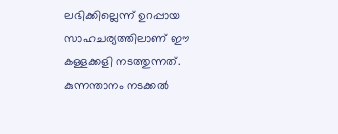ലഭിക്കില്ലെന്ന് ഉറപ്പായ സാഹചര്യത്തിലാണ് ഈ കള്ളക്കളി നടത്തുന്നത്. കുന്നന്താനം നടക്കൽ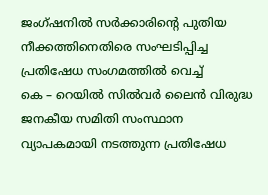ജംഗ്ഷനിൽ സർക്കാരിന്റെ പുതിയ നീക്കത്തിനെതിരെ സംഘടിപ്പിച്ച പ്രതിഷേധ സംഗമത്തിൽ വെച്ച്
കെ – റെയിൽ സിൽവർ ലൈൻ വിരുദ്ധ ജനകീയ സമിതി സംസ്ഥാന വ്യാപകമായി നടത്തുന്ന പ്രതിഷേധ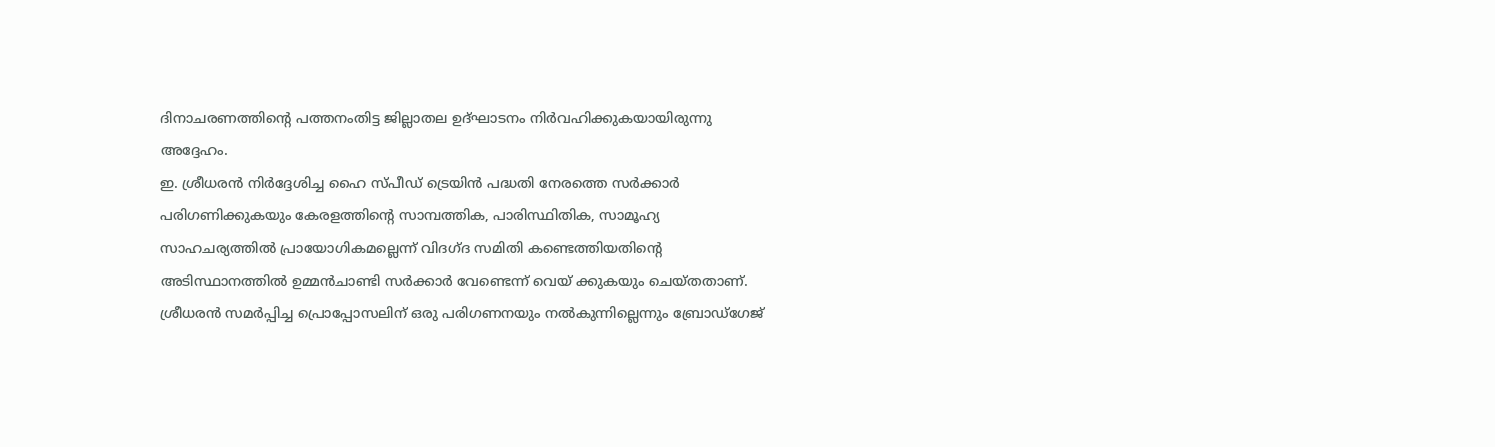ദിനാചരണത്തിന്റെ പത്തനംതിട്ട ജില്ലാതല ഉദ്ഘാടനം നിർവഹിക്കുകയായിരുന്നു അദ്ദേഹം.
ഇ. ശ്രീധരൻ നിർദ്ദേശിച്ച ഹൈ സ്പീഡ് ട്രെയിൻ പദ്ധതി നേരത്തെ സർക്കാർ പരിഗണിക്കുകയും കേരളത്തിന്റെ സാമ്പത്തിക, പാരിസ്ഥിതിക, സാമൂഹ്യ സാഹചര്യത്തിൽ പ്രായോഗികമല്ലെന്ന് വിദഗ്ദ സമിതി കണ്ടെത്തിയതിന്റെ അടിസ്ഥാനത്തിൽ ഉമ്മൻചാണ്ടി സർക്കാർ വേണ്ടെന്ന് വെയ് ക്കുകയും ചെയ്തതാണ്.
ശ്രീധരൻ സമർപ്പിച്ച പ്രൊപ്പോസലിന് ഒരു പരിഗണനയും നൽകുന്നില്ലെന്നും ബ്രോഡ്ഗേജ്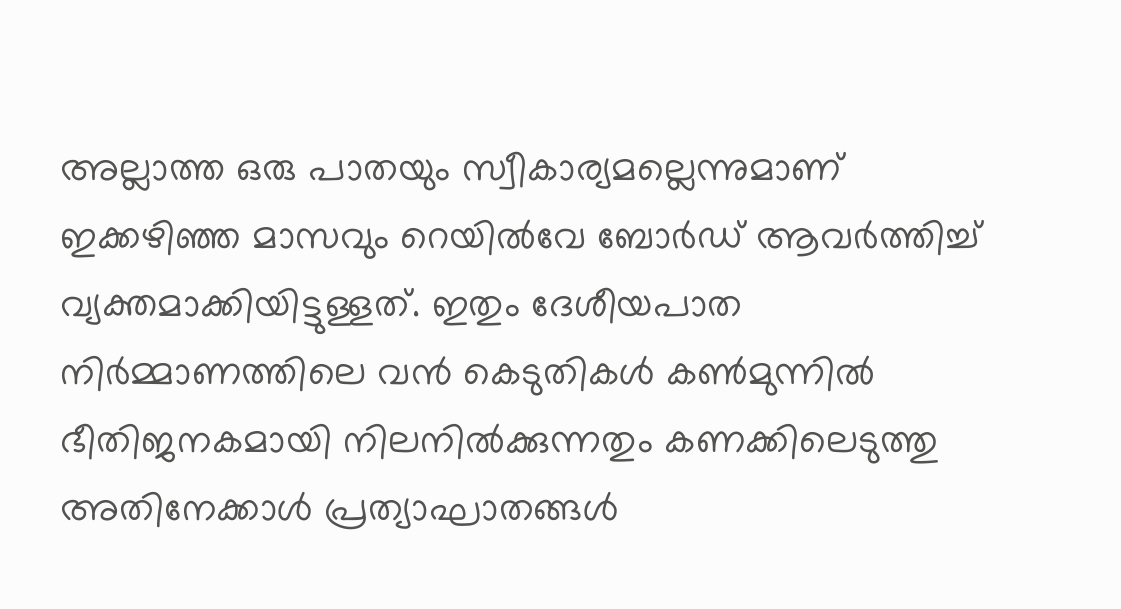അല്ലാത്ത ഒരു പാതയും സ്വീകാര്യമല്ലെന്നുമാണ് ഇക്കഴിഞ്ഞ മാസവും റെയിൽവേ ബോർഡ് ആവർത്തിച്ച് വ്യക്തമാക്കിയിട്ടുള്ളത്. ഇതും ദേശീയപാത നിർമ്മാണത്തിലെ വൻ കെടുതികൾ കൺമുന്നിൽ ഭീതിജനകമായി നിലനിൽക്കുന്നതും കണക്കിലെടുത്തു അതിനേക്കാൾ പ്രത്യാഘാതങ്ങൾ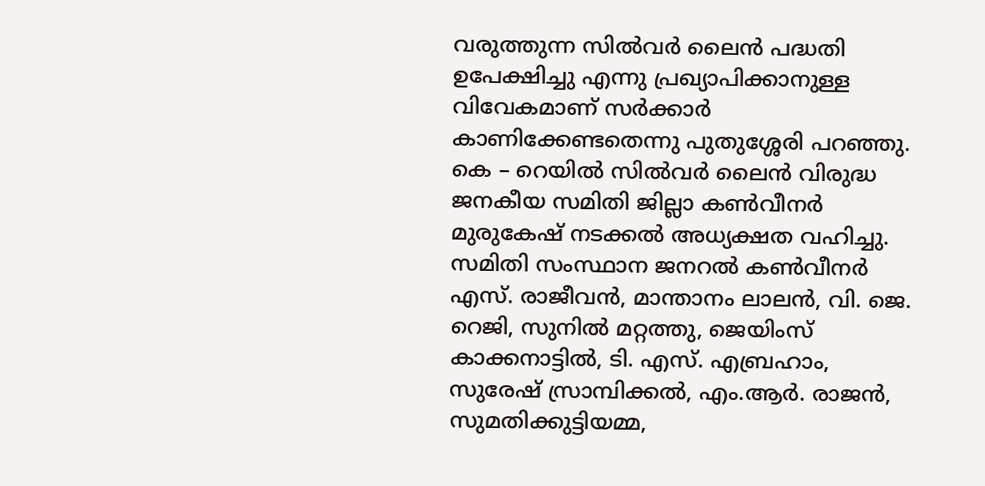വരുത്തുന്ന സിൽവർ ലൈൻ പദ്ധതി ഉപേക്ഷിച്ചു എന്നു പ്രഖ്യാപിക്കാനുള്ള വിവേകമാണ് സർക്കാർ കാണിക്കേണ്ടതെന്നു പുതുശ്ശേരി പറഞ്ഞു.
കെ – റെയിൽ സിൽവർ ലൈൻ വിരുദ്ധ ജനകീയ സമിതി ജില്ലാ കൺവീനർ മുരുകേഷ് നടക്കൽ അധ്യക്ഷത വഹിച്ചു. സമിതി സംസ്ഥാന ജനറൽ കൺവീനർ എസ്. രാജീവൻ, മാന്താനം ലാലൻ, വി. ജെ. റെജി, സുനിൽ മറ്റത്തു, ജെയിംസ് കാക്കനാട്ടിൽ, ടി. എസ്. എബ്രഹാം, സുരേഷ് സ്രാമ്പിക്കൽ, എം.ആർ. രാജൻ, സുമതിക്കുട്ടിയമ്മ,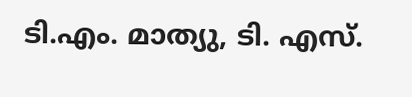ടി.എം. മാത്യു, ടി. എസ്.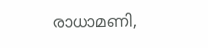രാധാമണി,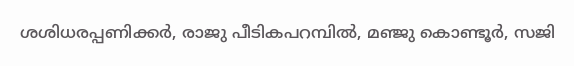ശശിധരപ്പണിക്കർ, രാജു പീടികപറമ്പിൽ, മഞ്ജു കൊണ്ടൂർ, സജി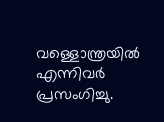വള്ളൊന്ത്രയിൽ എന്നിവർ പ്രസംഗിച്ചു.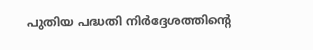പുതിയ പദ്ധതി നിർദ്ദേശത്തിന്റെ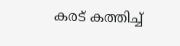കരട് കത്തിച്ച്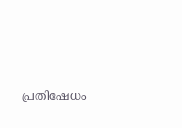പ്രതിഷേധം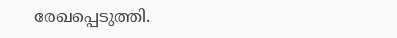രേഖപ്പെടുത്തി.